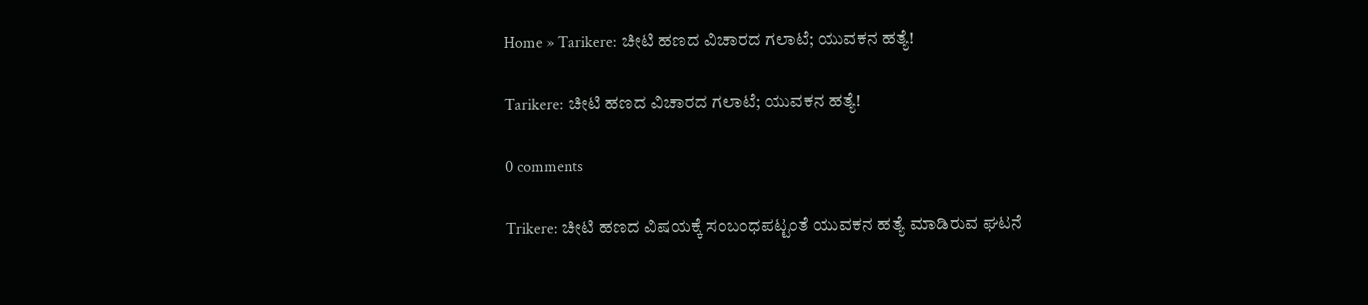Home » Tarikere: ಚೀಟಿ ಹಣದ ವಿಚಾರದ ಗಲಾಟೆ; ಯುವಕನ ಹತ್ಯೆ!

Tarikere: ಚೀಟಿ ಹಣದ ವಿಚಾರದ ಗಲಾಟೆ; ಯುವಕನ ಹತ್ಯೆ!

0 comments

Trikere: ಚೀಟಿ ಹಣದ ವಿಷಯಕ್ಕೆ ಸಂಬಂಧಪಟ್ಟಂತೆ ಯುವಕನ ಹತ್ಯೆ ಮಾಡಿರುವ ಘಟನೆ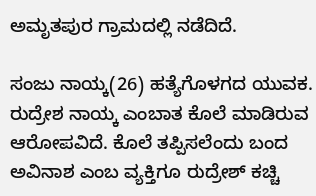ಅಮೃತಪುರ ಗ್ರಾಮದಲ್ಲಿ ನಡೆದಿದೆ.

ಸಂಜು ನಾಯ್ಕ(26) ಹತ್ಯೆಗೊಳಗದ ಯುವಕ. ರುದ್ರೇಶ ನಾಯ್ಕ ಎಂಬಾತ ಕೊಲೆ ಮಾಡಿರುವ ಆರೋಪವಿದೆ. ಕೊಲೆ ತಪ್ಪಿಸಲೆಂದು ಬಂದ ಅವಿನಾಶ ಎಂಬ ವ್ಯಕ್ತಿಗೂ ರುದ್ರೇಶ್‌ ಕಚ್ಚಿ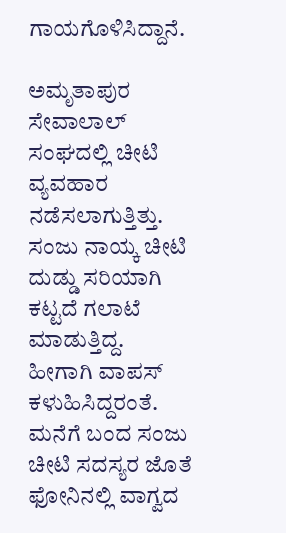ಗಾಯಗೊಳಿಸಿದ್ದಾನೆ.

ಅಮೃತಾಪುರ ಸೇವಾಲಾಲ್‌ ಸಂಘದಲ್ಲಿ ಚೀಟಿ ವ್ಯವಹಾರ ನಡೆಸಲಾಗುತ್ತಿತ್ತು. ಸಂಜು ನಾಯ್ಕ ಚೀಟಿ ದುಡ್ಡು ಸರಿಯಾಗಿ ಕಟ್ಟದೆ ಗಲಾಟೆ ಮಾಡುತ್ತಿದ್ದ. ಹೀಗಾಗಿ ವಾಪಸ್‌ ಕಳುಹಿಸಿದ್ದರಂತೆ. ಮನೆಗೆ ಬಂದ ಸಂಜು ಚೀಟಿ ಸದಸ್ಯರ ಜೊತೆ ಫೋನಿನಲ್ಲಿ ವಾಗ್ವದ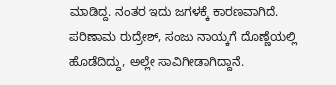ಮಾಡಿದ್ದ. ನಂತರ ಇದು ಜಗಳಕ್ಕೆ ಕಾರಣವಾಗಿದೆ. ಪರಿಣಾಮ ರುದ್ರೇಶ್‌, ಸಂಜು ನಾಯ್ಕಗೆ ದೊಣ್ಣೆಯಲ್ಲಿ ಹೊಡೆದಿದ್ದು, ಅಲ್ಲೇ ಸಾವಿಗೀಡಾಗಿದ್ದಾನೆ.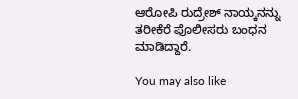ಆರೋಪಿ ರುದ್ರೇಶ್‌ ನಾಯ್ಕನನ್ನು ತರೀಕೆರೆ ಪೊಲೀಸರು ಬಂಧನ ಮಾಡಿದ್ದಾರೆ.

You may also like